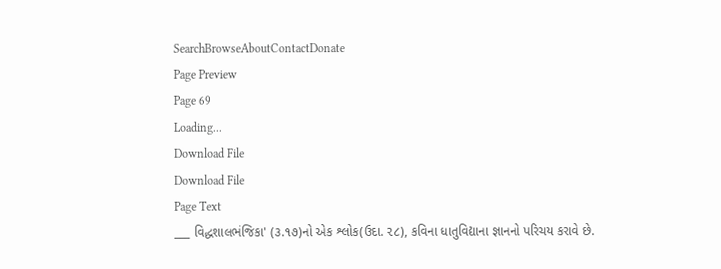SearchBrowseAboutContactDonate
Page Preview
Page 69
Loading...
Download File
Download File
Page Text
___ વિદ્ધશાલભંજિકા' (૩.૧૭)નો એક શ્લોક(ઉદા. ૨૮), કવિના ધાતુવિદ્યાના જ્ઞાનનો પરિચય કરાવે છે.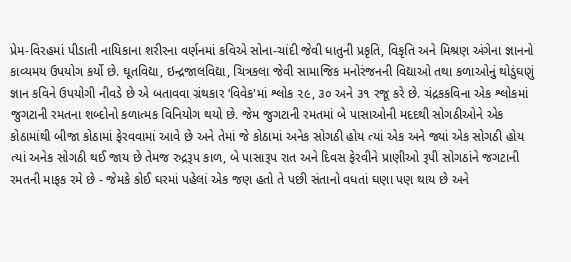પ્રેમ-વિરહમાં પીડાતી નાયિકાના શરીરના વર્ણનમાં કવિએ સોના-ચાંદી જેવી ધાતુની પ્રકૃતિ, વિકૃતિ અને મિશ્રણ અંગેના જ્ઞાનનો કાવ્યમય ઉપયોગ કર્યો છે. ઘૂતવિદ્યા, ઇન્દ્રજાલવિદ્યા, ચિત્રકલા જેવી સામાજિક મનોરંજનની વિદ્યાઓ તથા કળાઓનું થોડુંઘણું જ્ઞાન કવિને ઉપયોગી નીવડે છે એ બતાવવા ગ્રંથકાર ‘વિવેક'માં શ્લોક ૨૯, ૩૦ અને ૩૧ રજૂ કરે છે. ચંદ્રકકવિના એક શ્લોકમાં જુગટાની રમતના શબ્દોનો કળાત્મક વિનિયોગ થયો છે. જેમ જુગટાની રમતમાં બે પાસાઓની મદદથી સોગઠીઓને એક કોઠામાંથી બીજા કોઠામાં ફેરવવામાં આવે છે અને તેમાં જે કોઠામાં અનેક સોગઠી હોય ત્યાં એક અને જ્યાં એક સોગઠી હોય ત્યાં અનેક સોગઠી થઈ જાય છે તેમજ રુદ્રરૂપ કાળ, બે પાસારૂપ રાત અને દિવસ ફેરવીને પ્રાણીઓ રૂપી સોગઠાંને જગટાની રમતની માફક રમે છે - જેમકે કોઈ ઘરમાં પહેલાં એક જણ હતો તે પછી સંતાનો વધતાં ઘણા પણ થાય છે અને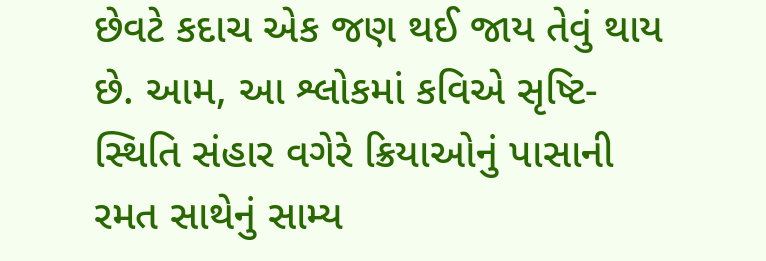છેવટે કદાચ એક જણ થઈ જાય તેવું થાય છે. આમ, આ શ્લોકમાં કવિએ સૃષ્ટિ-સ્થિતિ સંહાર વગેરે ક્રિયાઓનું પાસાની રમત સાથેનું સામ્ય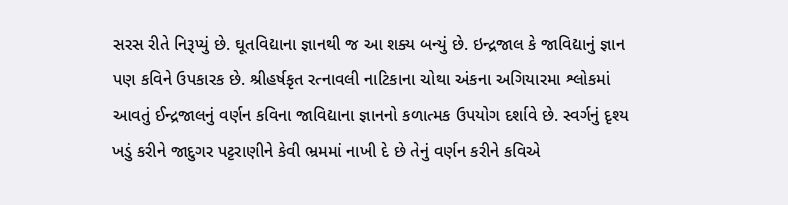સરસ રીતે નિરૂપ્યું છે. ઘૂતવિદ્યાના જ્ઞાનથી જ આ શક્ય બન્યું છે. ઇન્દ્રજાલ કે જાવિદ્યાનું જ્ઞાન પણ કવિને ઉપકારક છે. શ્રીહર્ષકૃત રત્નાવલી નાટિકાના ચોથા અંકના અગિયારમા શ્લોકમાં આવતું ઈન્દ્રજાલનું વર્ણન કવિના જાવિદ્યાના જ્ઞાનનો કળાત્મક ઉપયોગ દર્શાવે છે. સ્વર્ગનું દૃશ્ય ખડું કરીને જાદુગર પટ્ટરાણીને કેવી ભ્રમમાં નાખી દે છે તેનું વર્ણન કરીને કવિએ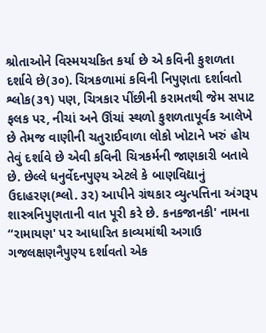શ્રોતાઓને વિસ્મયચકિત કર્યા છે એ કવિની કુશળતા દર્શાવે છે(૩૦). ચિત્રકળામાં કવિની નિપુણતા દર્શાવતો શ્લોક(૩૧) પણ, ચિત્રકાર પીંછીની કરામતથી જેમ સપાટ ફલક પર, નીચાં અને ઊંચાં સ્થળો કુશળતાપૂર્વક આલેખે છે તેમજ વાણીની ચતુરાઈવાળા લોકો ખોટાને ખરું હોય તેવું દર્શાવે છે એવી કવિની ચિત્રકર્મની જાણકારી બતાવે છે. છેલ્લે ધનુર્વેદનપુણ્ય એટલે કે બાણવિદ્યાનું ઉદાહરણ(શ્લો. ૩૨) આપીને ગ્રંથકાર વ્યુત્પત્તિના અંગરૂપ શાસ્ત્રનિપુણતાની વાત પૂરી કરે છે. કનકજાનકી' નામના “રામાયણ' પર આધારિત કાવ્યમાંથી અગાઉ ગજલક્ષણનૈપુણ્ય દર્શાવતો એક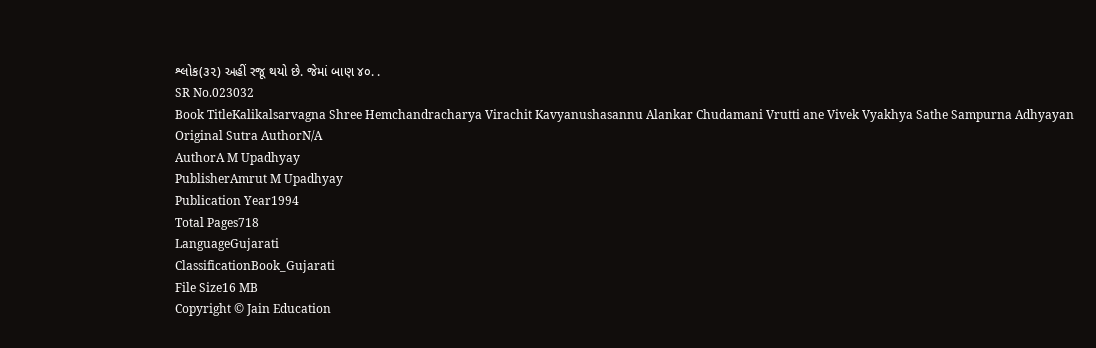શ્લોક(૩૨) અહીં રજૂ થયો છે. જેમાં બાણ ૪૦. .
SR No.023032
Book TitleKalikalsarvagna Shree Hemchandracharya Virachit Kavyanushasannu Alankar Chudamani Vrutti ane Vivek Vyakhya Sathe Sampurna Adhyayan
Original Sutra AuthorN/A
AuthorA M Upadhyay
PublisherAmrut M Upadhyay
Publication Year1994
Total Pages718
LanguageGujarati
ClassificationBook_Gujarati
File Size16 MB
Copyright © Jain Education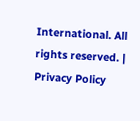International. All rights reserved. | Privacy Policy